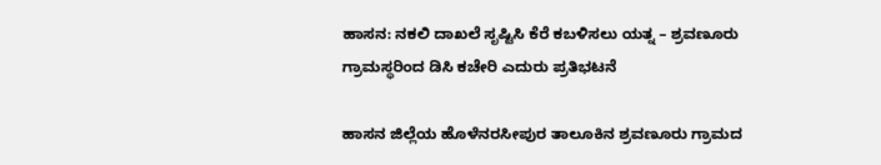ಹಾಸನ: ನಕಲಿ ದಾಖಲೆ ಸೃಷ್ಟಿಸಿ ಕೆರೆ ಕಬಳಿಸಲು ಯತ್ನ – ಶ್ರವಣೂರು ಗ್ರಾಮಸ್ಥರಿಂದ ಡಿಸಿ ಕಚೇರಿ ಎದುರು ಪ್ರತಿಭಟನೆ

ಹಾಸನ ಜಿಲ್ಲೆಯ ಹೊಳೆನರಸೀಪುರ ತಾಲೂಕಿನ ಶ್ರವಣೂರು ಗ್ರಾಮದ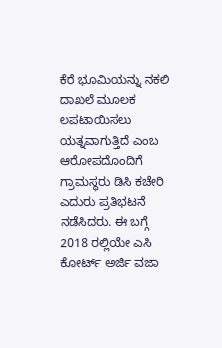ಕೆರೆ ಭೂಮಿಯನ್ನು ನಕಲಿ ದಾಖಲೆ ಮೂಲಕ ಲಪಟಾಯಿಸಲು ಯತ್ನವಾಗುತ್ತಿದೆ ಎಂಬ ಆರೋಪದೊಂದಿಗೆ ಗ್ರಾಮಸ್ಥರು ಡಿಸಿ ಕಚೇರಿ ಎದುರು ಪ್ರತಿಭಟನೆ ನಡೆಸಿದರು. ಈ ಬಗ್ಗೆ 2018 ರಲ್ಲಿಯೇ ಎಸಿ ಕೋರ್ಟ್ ಅರ್ಜಿ ವಜಾ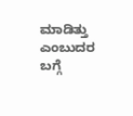ಮಾಡಿತ್ತು ಎಂಬುದರ ಬಗ್ಗೆ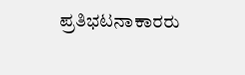ಪ್ರತಿಭಟನಾಕಾರರು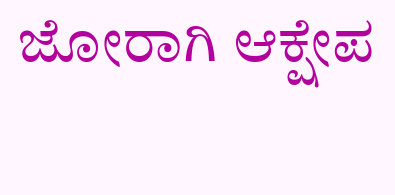ಜೋರಾಗಿ ಆಕ್ಷೇಪ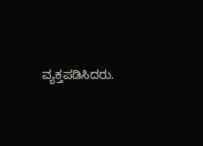ವ್ಯಕ್ತಪಡಿಸಿದರು.